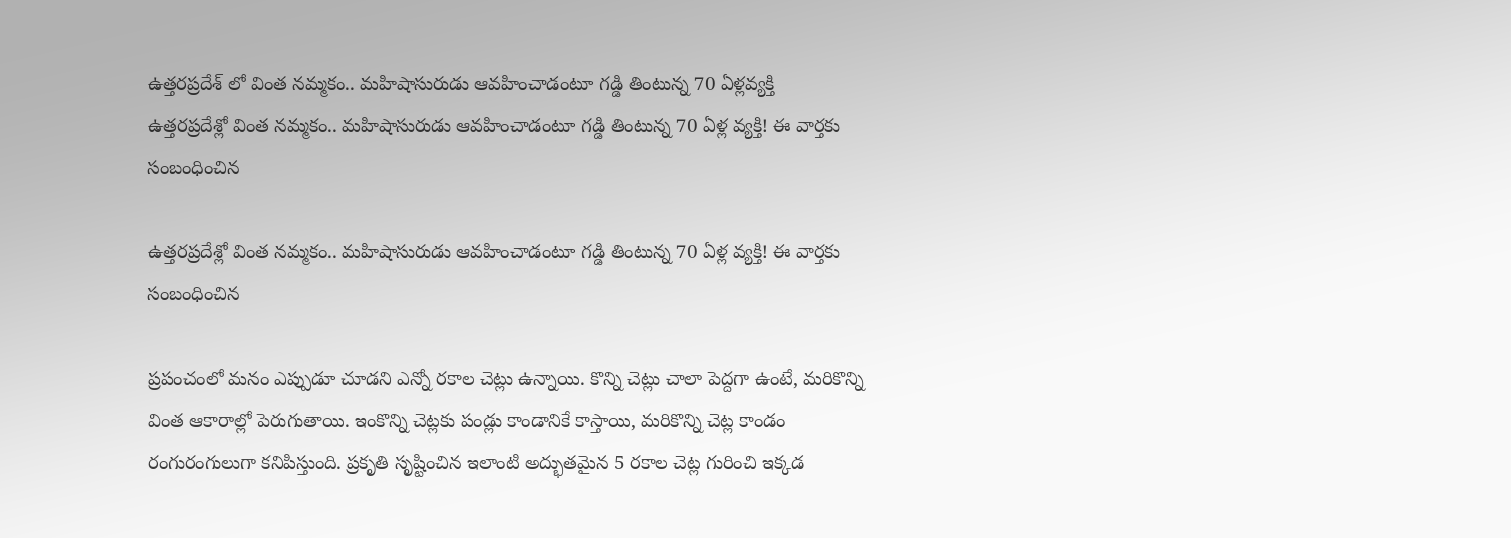ఉత్తరప్రదేశ్ లో వింత నమ్మకం.. మహిషాసురుడు ఆవహించాడంటూ గడ్డి తింటున్న 70 ఏళ్లవ్యక్తి
ఉత్తరప్రదేశ్లో వింత నమ్మకం.. మహిషాసురుడు ఆవహించాడంటూ గడ్డి తింటున్న 70 ఏళ్ల వ్యక్తి! ఈ వార్తకు సంబంధించిన

ఉత్తరప్రదేశ్లో వింత నమ్మకం.. మహిషాసురుడు ఆవహించాడంటూ గడ్డి తింటున్న 70 ఏళ్ల వ్యక్తి! ఈ వార్తకు సంబంధించిన

ప్రపంచంలో మనం ఎప్పుడూ చూడని ఎన్నో రకాల చెట్లు ఉన్నాయి. కొన్ని చెట్లు చాలా పెద్దగా ఉంటే, మరికొన్ని వింత ఆకారాల్లో పెరుగుతాయి. ఇంకొన్ని చెట్లకు పండ్లు కాండానికే కాస్తాయి, మరికొన్ని చెట్ల కాండం రంగురంగులుగా కనిపిస్తుంది. ప్రకృతి సృష్టించిన ఇలాంటి అద్భుతమైన 5 రకాల చెట్ల గురించి ఇక్కడ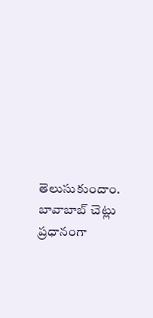తెలుసుకుందాం. బావాబాబ్ చెట్లు ప్రధానంగా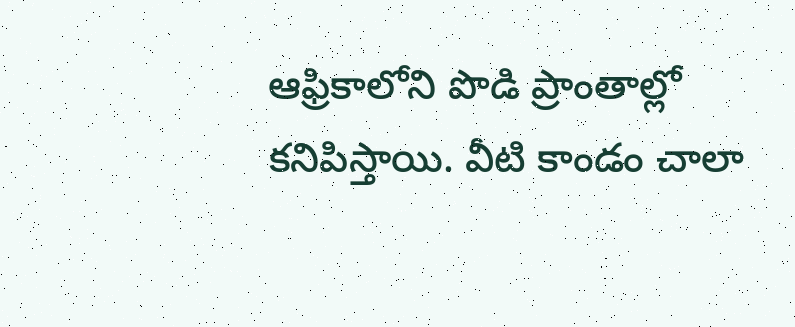ఆఫ్రికాలోని పొడి ప్రాంతాల్లో కనిపిస్తాయి. వీటి కాండం చాలా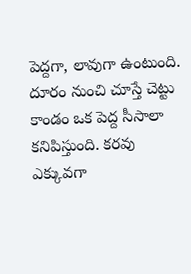పెద్దగా, లావుగా ఉంటుంది. దూరం నుంచి చూస్తే చెట్టు కాండం ఒక పెద్ద సీసాలా కనిపిస్తుంది. కరవు ఎక్కువగా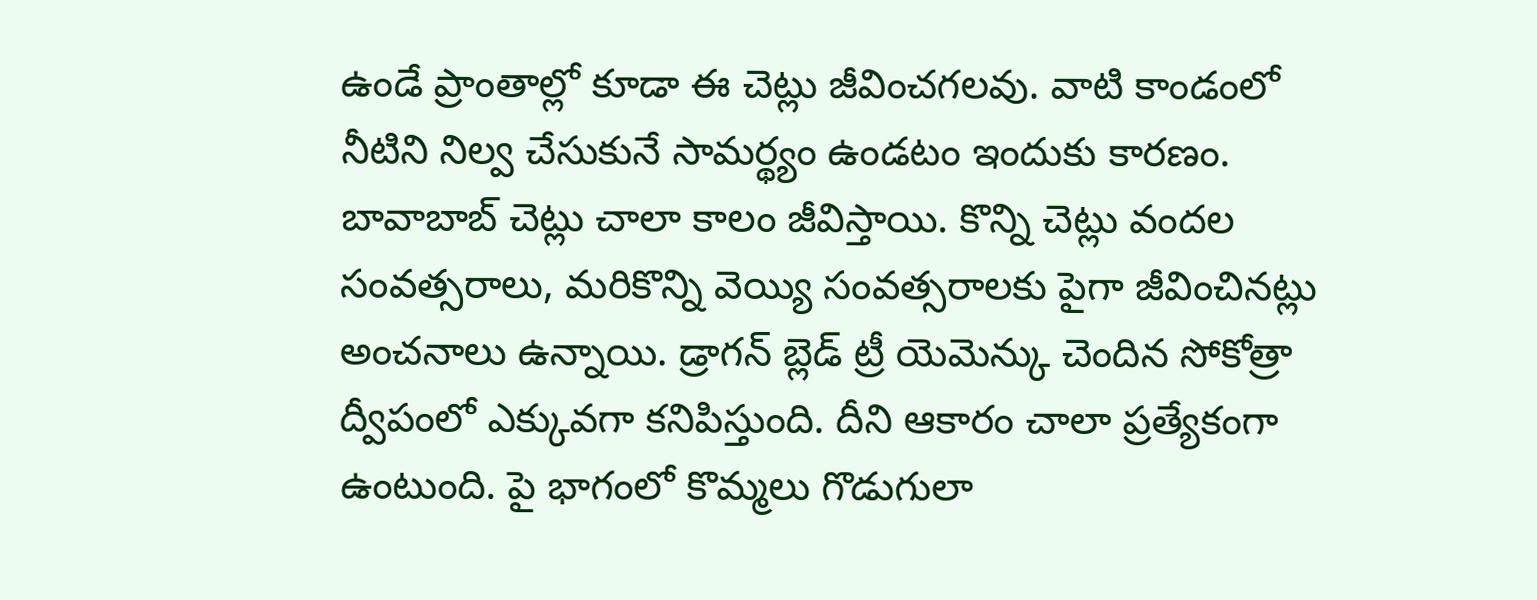ఉండే ప్రాంతాల్లో కూడా ఈ చెట్లు జీవించగలవు. వాటి కాండంలో నీటిని నిల్వ చేసుకునే సామర్థ్యం ఉండటం ఇందుకు కారణం. బావాబాబ్ చెట్లు చాలా కాలం జీవిస్తాయి. కొన్ని చెట్లు వందల సంవత్సరాలు, మరికొన్ని వెయ్యి సంవత్సరాలకు పైగా జీవించినట్లు అంచనాలు ఉన్నాయి. డ్రాగన్ బ్లెడ్ ట్రీ యెమెన్కు చెందిన సోకోత్రా ద్వీపంలో ఎక్కువగా కనిపిస్తుంది. దీని ఆకారం చాలా ప్రత్యేకంగా ఉంటుంది. పై భాగంలో కొమ్మలు గొడుగులా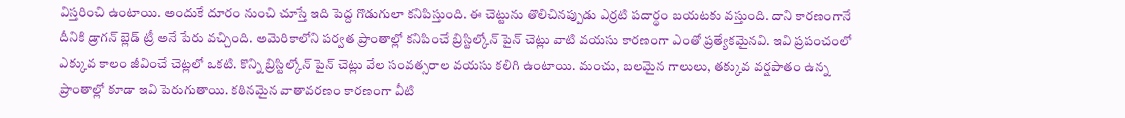విస్తరించి ఉంటాయి. అందుకే దూరం నుంచి చూస్తే ఇది పెద్ద గొడుగులా కనిపిస్తుంది. ఈ చెట్టును తొలిచినప్పుడు ఎర్రటి పదార్థం బయటకు వస్తుంది. దాని కారణంగానే దీనికి డ్రాగన్ బ్లెడ్ ట్రీ అనే పేరు వచ్చింది. అమెరికాలోని పర్వత ప్రాంతాల్లో కనిపించే బ్రిస్టిల్కోన్ పైన్ చెట్లు వాటి వయసు కారణంగా ఎంతో ప్రత్యేకమైనవి. ఇవి ప్రపంచంలో ఎక్కువ కాలం జీవించే చెట్లలో ఒకటి. కొన్ని బ్రిస్టిల్కోన్ పైన్ చెట్లు వేల సంవత్సరాల వయసు కలిగి ఉంటాయి. మంచు, బలమైన గాలులు, తక్కువ వర్షపాతం ఉన్న ప్రాంతాల్లో కూడా ఇవి పెరుగుతాయి. కఠినమైన వాతావరణం కారణంగా వీటి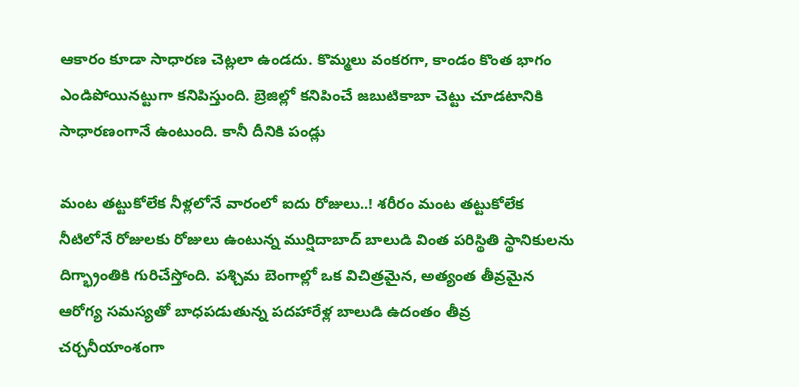ఆకారం కూడా సాధారణ చెట్లలా ఉండదు. కొమ్మలు వంకరగా, కాండం కొంత భాగం ఎండిపోయినట్టుగా కనిపిస్తుంది. బ్రెజిల్లో కనిపించే జబుటికాబా చెట్టు చూడటానికి సాధారణంగానే ఉంటుంది. కానీ దీనికి పండ్లు

మంట తట్టుకోలేక నీళ్లలోనే వారంలో ఐదు రోజులు..! శరీరం మంట తట్టుకోలేక నీటిలోనే రోజులకు రోజులు ఉంటున్న ముర్షిదాబాద్ బాలుడి వింత పరిస్థితి స్థానికులను దిగ్భ్రాంతికి గురిచేస్తోంది. పశ్చిమ బెంగాల్లో ఒక విచిత్రమైన, అత్యంత తీవ్రమైన ఆరోగ్య సమస్యతో బాధపడుతున్న పదహారేళ్ల బాలుడి ఉదంతం తీవ్ర చర్చనీయాంశంగా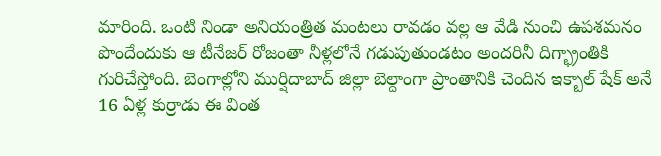మారింది. ఒంటి నిండా అనియంత్రిత మంటలు రావడం వల్ల ఆ వేడి నుంచి ఉపశమనం పొందేందుకు ఆ టీనేజర్ రోజంతా నీళ్లలోనే గడుపుతుండటం అందరినీ దిగ్భ్రాంతికి గురిచేస్తోంది. బెంగాల్లోని ముర్షిదాబాద్ జిల్లా బెల్దాంగా ప్రాంతానికి చెందిన ఇక్బాల్ షేక్ అనే 16 ఏళ్ల కుర్రాడు ఈ వింత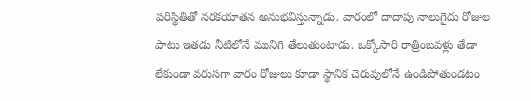పరిస్థితితో నరకయాతన అనుభవిస్తున్నాడు. వారంలో దాదాపు నాలుగైదు రోజుల పాటు ఇతడు నీటిలోనే మునిగి తేలుతుంటాడు. ఒక్కోసారి రాత్రింబవళ్లు తేడా లేకుండా వరుసగా వారం రోజులు కూడా స్థానిక చెరువులోనే ఉండిపోతుండటం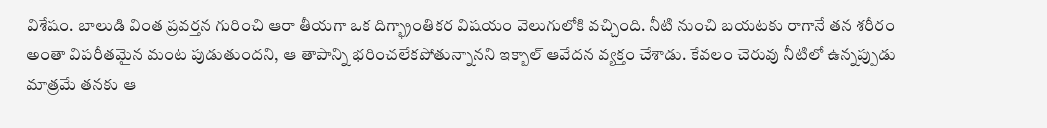విశేషం. బాలుడి వింత ప్రవర్తన గురించి ఆరా తీయగా ఒక దిగ్భ్రాంతికర విషయం వెలుగులోకి వచ్చింది. నీటి నుంచి బయటకు రాగానే తన శరీరం అంతా విపరీతమైన మంట పుడుతుందని, ఆ తాపాన్ని భరించలేకపోతున్నానని ఇక్బాల్ ఆవేదన వ్యక్తం చేశాడు. కేవలం చెరువు నీటిలో ఉన్నప్పుడు మాత్రమే తనకు ఆ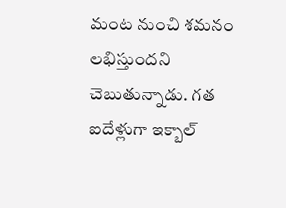మంట నుంచి శమనం లభిస్తుందని చెబుతున్నాడు. గత ఐదేళ్లుగా ఇక్బాల్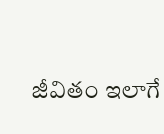జీవితం ఇలాగే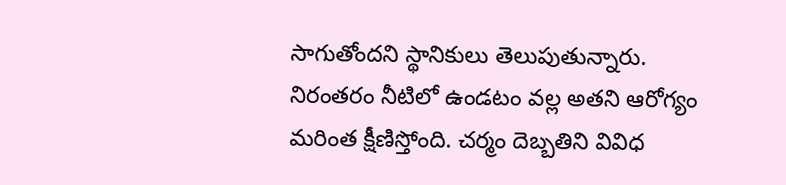సాగుతోందని స్థానికులు తెలుపుతున్నారు. నిరంతరం నీటిలో ఉండటం వల్ల అతని ఆరోగ్యం మరింత క్షీణిస్తోంది. చర్మం దెబ్బతిని వివిధ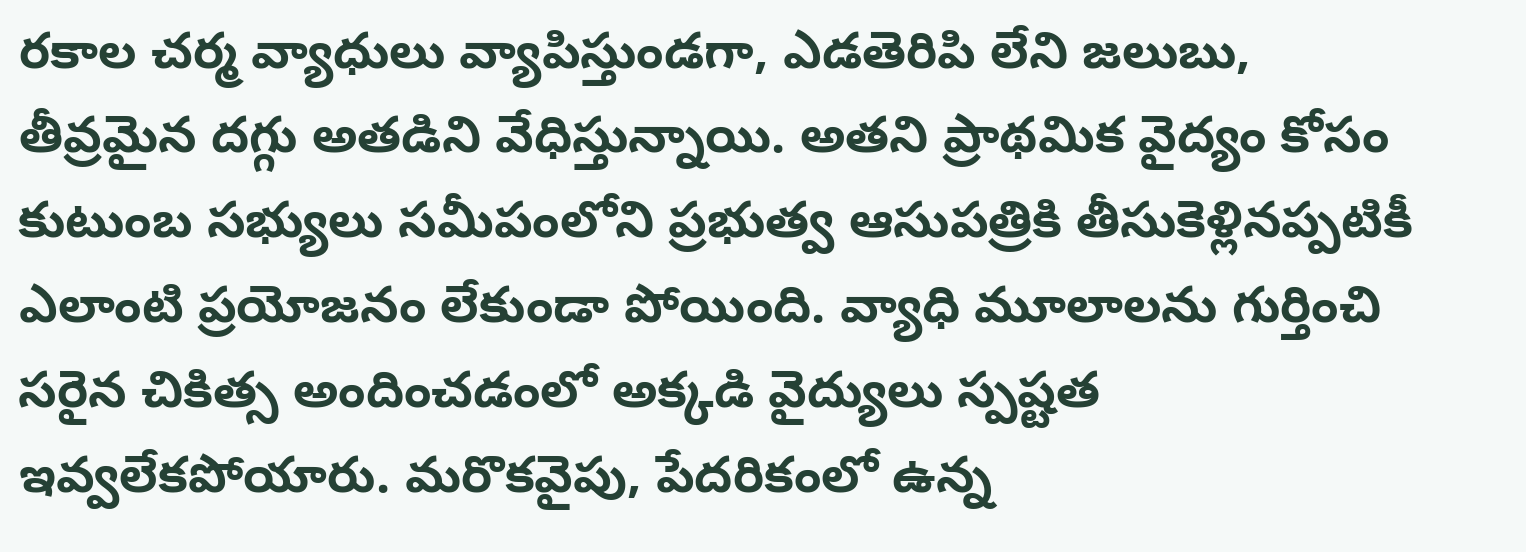రకాల చర్మ వ్యాధులు వ్యాపిస్తుండగా, ఎడతెరిపి లేని జలుబు, తీవ్రమైన దగ్గు అతడిని వేధిస్తున్నాయి. అతని ప్రాథమిక వైద్యం కోసం కుటుంబ సభ్యులు సమీపంలోని ప్రభుత్వ ఆసుపత్రికి తీసుకెళ్లినప్పటికీ ఎలాంటి ప్రయోజనం లేకుండా పోయింది. వ్యాధి మూలాలను గుర్తించి సరైన చికిత్స అందించడంలో అక్కడి వైద్యులు స్పష్టత ఇవ్వలేకపోయారు. మరొకవైపు, పేదరికంలో ఉన్న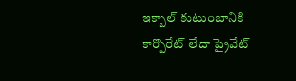ఇక్బాల్ కుటుంబానికి కార్పొరేట్ లేదా ప్రైవేట్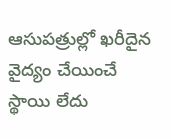ఆసుపత్రుల్లో ఖరీదైన వైద్యం చేయించే స్థాయి లేదు